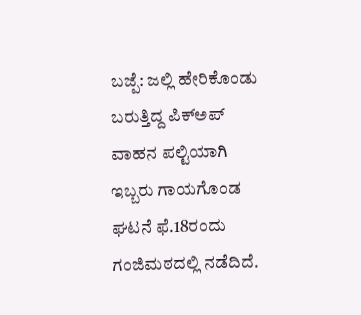ಬಜ್ಪೆ: ಜಲ್ಲಿ ಹೇರಿಕೊಂಡು ಬರುತ್ತಿದ್ದ ಪಿಕ್ಅಪ್ ವಾಹನ ಪಲ್ಟಿಯಾಗಿ ಇಬ್ಬರು ಗಾಯಗೊಂಡ ಘಟನೆ ಫೆ.18ರಂದು ಗಂಜಿಮಠದಲ್ಲಿ ನಡೆದಿದೆ.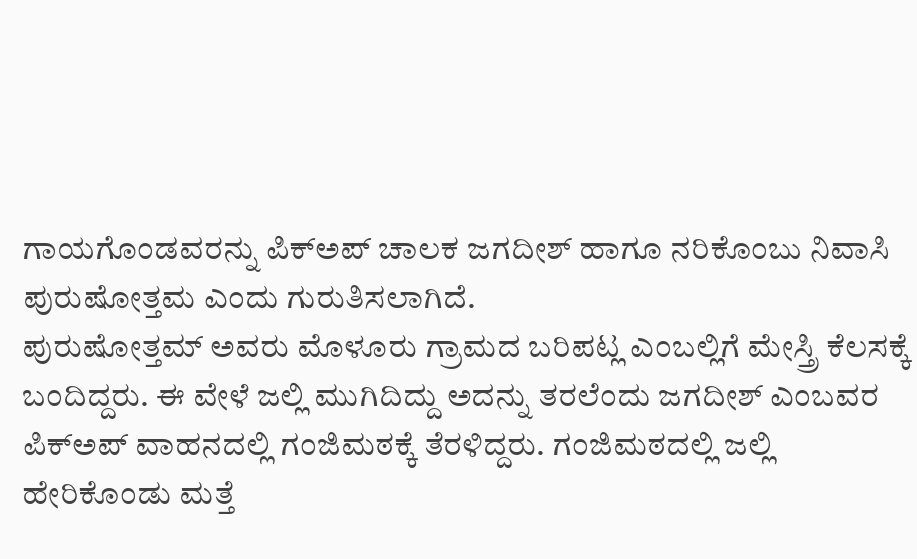ಗಾಯಗೊಂಡವರನ್ನು ಪಿಕ್ಅಪ್ ಚಾಲಕ ಜಗದೀಶ್ ಹಾಗೂ ನರಿಕೊಂಬು ನಿವಾಸಿ ಪುರುಷೋತ್ತಮ ಎಂದು ಗುರುತಿಸಲಾಗಿದೆ.
ಪುರುಷೋತ್ತಮ್ ಅವರು ಮೊಳೂರು ಗ್ರಾಮದ ಬರಿಪಟ್ಲ ಎಂಬಲ್ಲಿಗೆ ಮೇಸ್ತ್ರಿ ಕೆಲಸಕ್ಕೆ ಬಂದಿದ್ದರು. ಈ ವೇಳೆ ಜಲ್ಲಿ ಮುಗಿದಿದ್ದು ಅದನ್ನು ತರಲೆಂದು ಜಗದೀಶ್ ಎಂಬವರ ಪಿಕ್ಅಪ್ ವಾಹನದಲ್ಲಿ ಗಂಜಿಮಠಕ್ಕೆ ತೆರಳಿದ್ದರು. ಗಂಜಿಮಠದಲ್ಲಿ ಜಲ್ಲಿ ಹೇರಿಕೊಂಡು ಮತ್ತೆ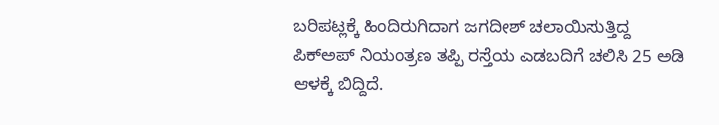ಬರಿಪಟ್ಲಕ್ಕೆ ಹಿಂದಿರುಗಿದಾಗ ಜಗದೀಶ್ ಚಲಾಯಿಸುತ್ತಿದ್ದ ಪಿಕ್ಅಪ್ ನಿಯಂತ್ರಣ ತಪ್ಪಿ ರಸ್ತೆಯ ಎಡಬದಿಗೆ ಚಲಿಸಿ 25 ಅಡಿ ಆಳಕ್ಕೆ ಬಿದ್ದಿದೆ.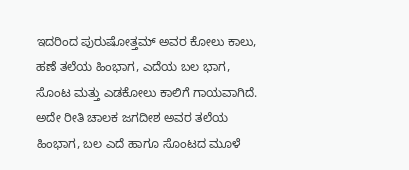ಇದರಿಂದ ಪುರುಷೋತ್ತಮ್ ಅವರ ಕೋಲು ಕಾಲು, ಹಣೆ ತಲೆಯ ಹಿಂಭಾಗ, ಎದೆಯ ಬಲ ಭಾಗ, ಸೊಂಟ ಮತ್ತು ಎಡಕೋಲು ಕಾಲಿಗೆ ಗಾಯವಾಗಿದೆ. ಅದೇ ರೀತಿ ಚಾಲಕ ಜಗದೀಶ ಅವರ ತಲೆಯ ಹಿಂಭಾಗ, ಬಲ ಎದೆ ಹಾಗೂ ಸೊಂಟದ ಮೂಳೆ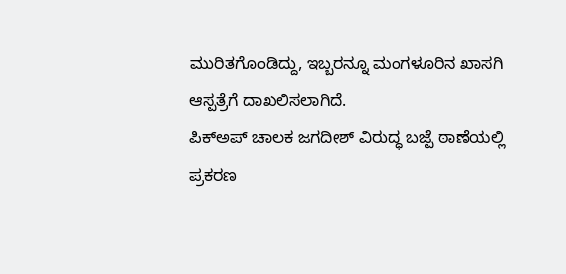ಮುರಿತಗೊಂಡಿದ್ದು, ಇಬ್ಬರನ್ನೂ ಮಂಗಳೂರಿನ ಖಾಸಗಿ ಆಸ್ಪತ್ರೆಗೆ ದಾಖಲಿಸಲಾಗಿದೆ.
ಪಿಕ್ಅಪ್ ಚಾಲಕ ಜಗದೀಶ್ ವಿರುದ್ಧ ಬಜ್ಪೆ ಠಾಣೆಯಲ್ಲಿ ಪ್ರಕರಣ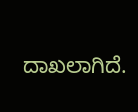ದಾಖಲಾಗಿದೆ.